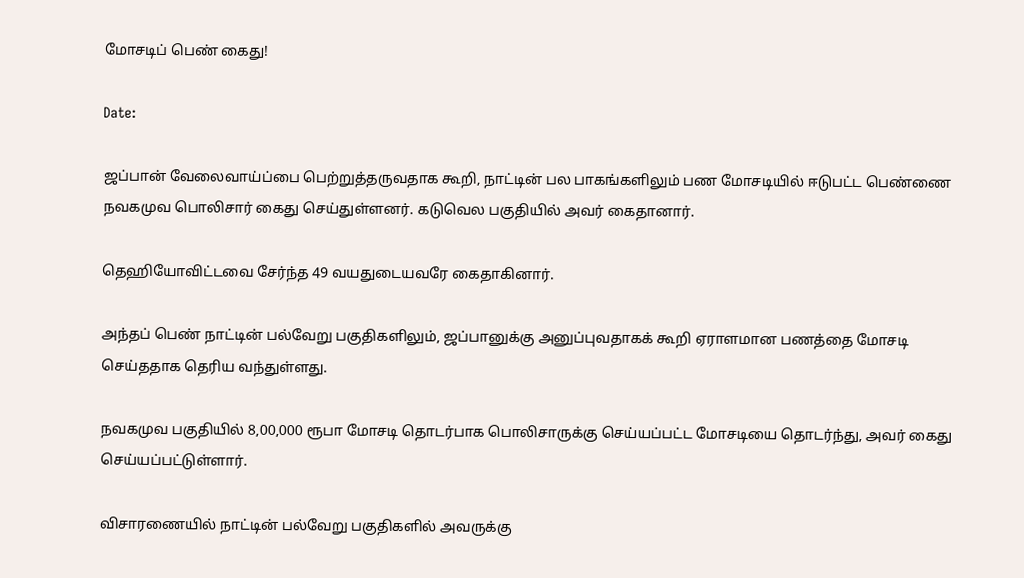மோசடிப் பெண் கைது!

Date:

ஜப்பான் வேலைவாய்ப்பை பெற்றுத்தருவதாக கூறி, நாட்டின் பல பாகங்களிலும் பண மோசடியில் ஈடுபட்ட பெண்ணை நவகமுவ பொலிசார் கைது செய்துள்ளனர். கடுவெல பகுதியில் அவர் கைதானார்.

தெஹியோவிட்டவை சேர்ந்த 49 வயதுடையவரே கைதாகினார்.

அந்தப் பெண் நாட்டின் பல்வேறு பகுதிகளிலும், ஜப்பானுக்கு அனுப்புவதாகக் கூறி ஏராளமான பணத்தை மோசடி செய்ததாக தெரிய வந்துள்ளது.

நவகமுவ பகுதியில் 8,00,000 ரூபா மோசடி தொடர்பாக பொலிசாருக்கு செய்யப்பட்ட மோசடியை தொடர்ந்து, அவர் கைது செய்யப்பட்டுள்ளார்.

விசாரணையில் நாட்டின் பல்வேறு பகுதிகளில் அவருக்கு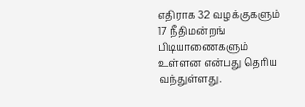எதிராக 32 வழக்குகளும் 17 நீதிமன்றங் பிடியாணைகளும் உள்ளன என்பது தெரிய வந்துள்ளது.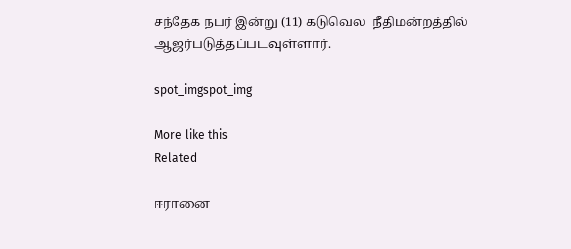சந்தேக நபர் இன்று (11) கடுவெல  நீதிமன்றத்தில் ஆஜர்படுத்தப்படவுள்ளார்.

spot_imgspot_img

More like this
Related

ஈரானை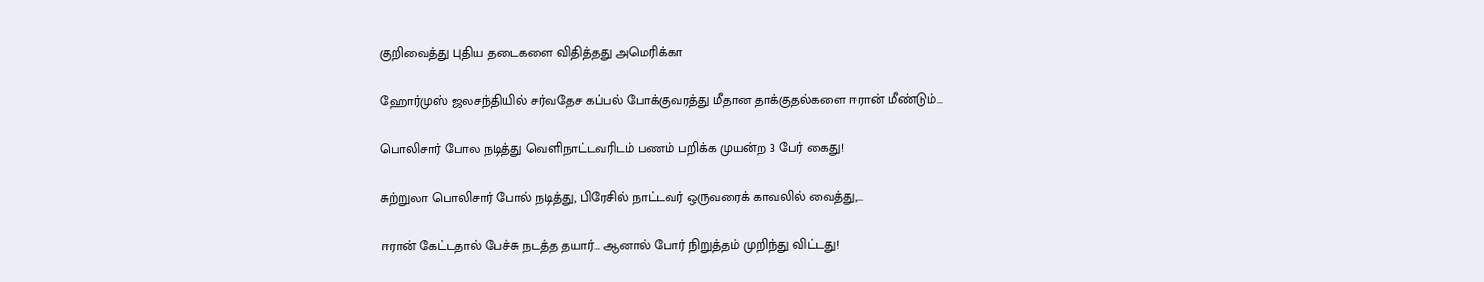குறிவைத்து புதிய தடைகளை விதித்தது அமெரிக்கா

ஹோர்முஸ் ஜலசந்தியில் சர்வதேச கப்பல் போக்குவரத்து மீதான தாக்குதல்களை ஈரான் மீண்டும்...

பொலிசார் போல நடித்து வெளிநாட்டவரிடம் பணம் பறிக்க முயன்ற 3 பேர் கைது!

சுற்றுலா பொலிசார் போல் நடித்து, பிரேசில் நாட்டவர் ஒருவரைக் காவலில் வைத்து,...

ஈரான் கேட்டதால் பேச்சு நடத்த தயார்… ஆனால் போர் நிறுத்தம் முறிந்து விட்டது!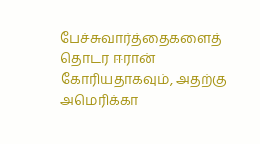பேச்சுவார்த்தைகளைத் தொடர ஈரான் கோரியதாகவும், அதற்கு அமெரிக்கா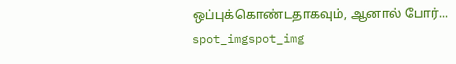ஒப்புக்கொண்டதாகவும், ஆனால் போர்...
spot_imgspot_img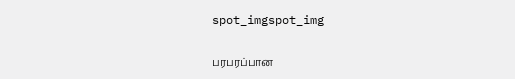spot_imgspot_img

பரபரப்பான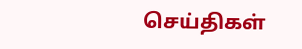செய்திகள்